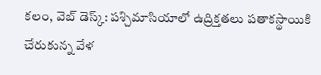కలం, వెబ్ డెస్క్: పశ్చిమాసియాలో ఉద్రిక్తతలు పతాకస్థాయికి చేరుకున్న వేళ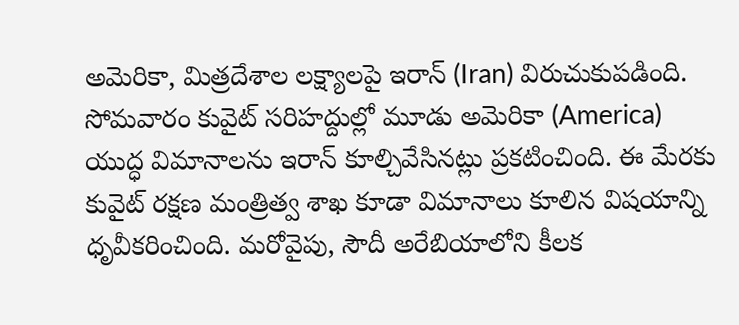అమెరికా, మిత్రదేశాల లక్ష్యాలపై ఇరాన్ (Iran) విరుచుకుపడింది. సోమవారం కువైట్ సరిహద్దుల్లో మూడు అమెరికా (America) యుద్ధ విమానాలను ఇరాన్ కూల్చివేసినట్లు ప్రకటించింది. ఈ మేరకు కువైట్ రక్షణ మంత్రిత్వ శాఖ కూడా విమానాలు కూలిన విషయాన్ని ధృవీకరించింది. మరోవైపు, సౌదీ అరేబియాలోని కీలక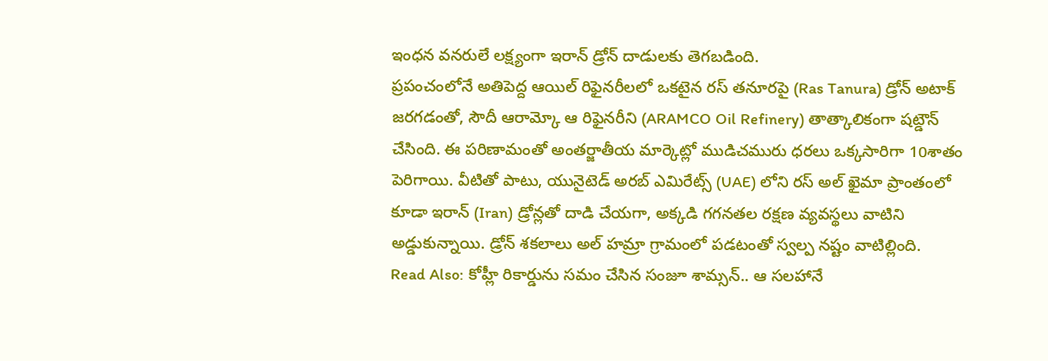ఇంధన వనరులే లక్ష్యంగా ఇరాన్ డ్రోన్ దాడులకు తెగబడింది.
ప్రపంచంలోనే అతిపెద్ద ఆయిల్ రిఫైనరీలలో ఒకటైన రస్ తనూరపై (Ras Tanura) డ్రోన్ అటాక్ జరగడంతో, సౌదీ ఆరామ్కో ఆ రిఫైనరీని (ARAMCO Oil Refinery) తాత్కాలికంగా షట్డౌన్ చేసింది. ఈ పరిణామంతో అంతర్జాతీయ మార్కెట్లో ముడిచమురు ధరలు ఒక్కసారిగా 10శాతం పెరిగాయి. వీటితో పాటు, యునైటెడ్ అరబ్ ఎమిరేట్స్ (UAE) లోని రస్ అల్ ఖైమా ప్రాంతంలో కూడా ఇరాన్ (Iran) డ్రోన్లతో దాడి చేయగా, అక్కడి గగనతల రక్షణ వ్యవస్థలు వాటిని అడ్డుకున్నాయి. డ్రోన్ శకలాలు అల్ హమ్రా గ్రామంలో పడటంతో స్వల్ప నష్టం వాటిల్లింది.
Read Also: కోహ్లీ రికార్డును సమం చేసిన సంజూ శామ్సన్.. ఆ సలహానే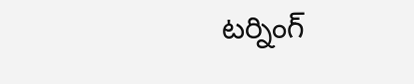టర్నింగ్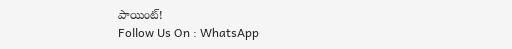పాయింట్!
Follow Us On : WhatsApp